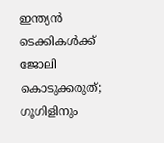ഇന്ത്യൻ ടെക്കികൾക്ക് ജോലി കൊടുക്കരുത്; ഗൂഗിളിനും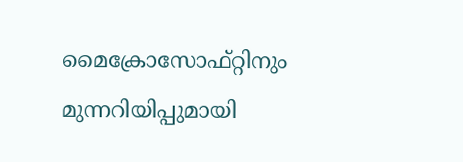മൈക്രോസോഫ്റ്റിനും മുന്നറിയിപ്പുമായി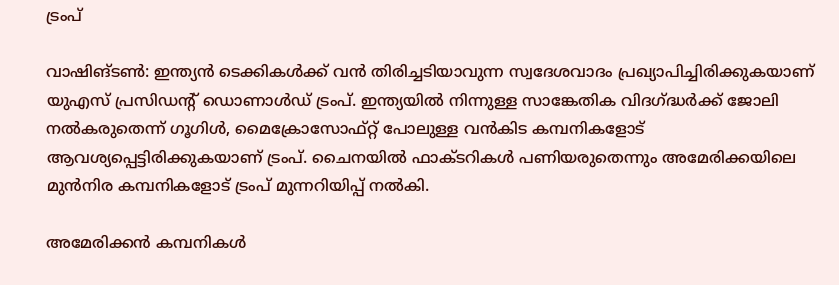ട്രംപ്

വാഷിങ്ടൺ: ഇന്ത്യൻ ടെക്കികൾക്ക് വൻ തിരിച്ചടിയാവുന്ന സ്വദേശവാദം പ്രഖ്യാപിച്ചിരിക്കുകയാണ് യുഎസ് പ്രസിഡന്റ് ഡൊണാൾഡ് ട്രംപ്. ഇന്ത്യയിൽ നിന്നുള്ള സാങ്കേതിക വിദഗ്ദ്ധർക്ക് ജോലി നൽകരുതെന്ന് ഗൂഗിൾ, മൈക്രോസോഫ്റ്റ് പോലുള്ള വൻകിട കമ്പനികളോട് ആവശ്യപ്പെട്ടിരിക്കുകയാണ് ട്രംപ്. ചൈനയിൽ ഫാക്ടറികൾ പണിയരുതെന്നും അമേരിക്കയിലെ മുൻനിര കമ്പനികളോട് ട്രംപ് മുന്നറിയിപ്പ് നൽകി.

അമേരിക്കൻ കമ്പനികൾ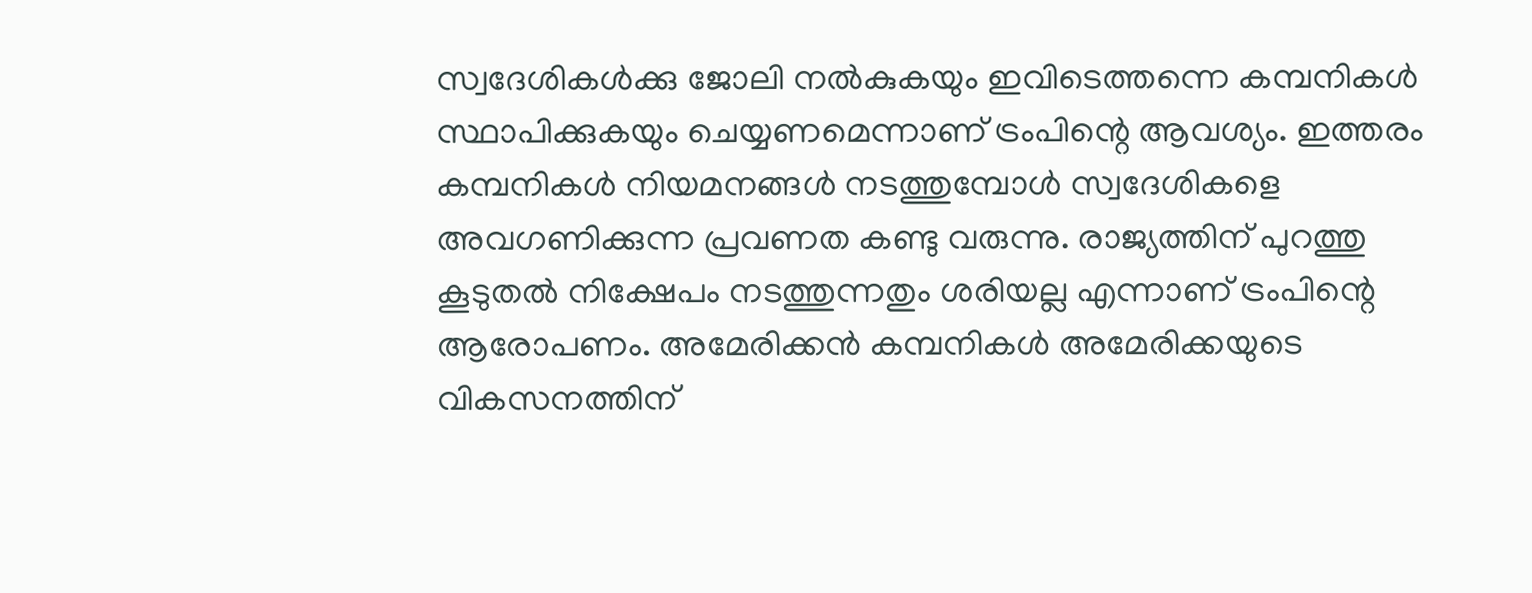സ്വദേശികൾക്കു ജോലി നൽകുകയും ഇവിടെത്തന്നെ കമ്പനികൾ സ്ഥാപിക്കുകയും ചെയ്യണമെന്നാണ് ട്രംപിന്റെ ആവശ്യം. ഇത്തരം കമ്പനികൾ നിയമനങ്ങൾ നടത്തുമ്പോൾ സ്വദേശികളെ അവഗണിക്കുന്ന പ്രവണത കണ്ടു വരുന്നു. രാജ്യത്തിന് പുറത്തു കൂടുതൽ നിക്ഷേപം നടത്തുന്നതും ശരിയല്ല എന്നാണ് ട്രംപിന്റെ ആരോപണം. അമേരിക്കൻ കമ്പനികൾ അമേരിക്കയുടെ വികസനത്തിന്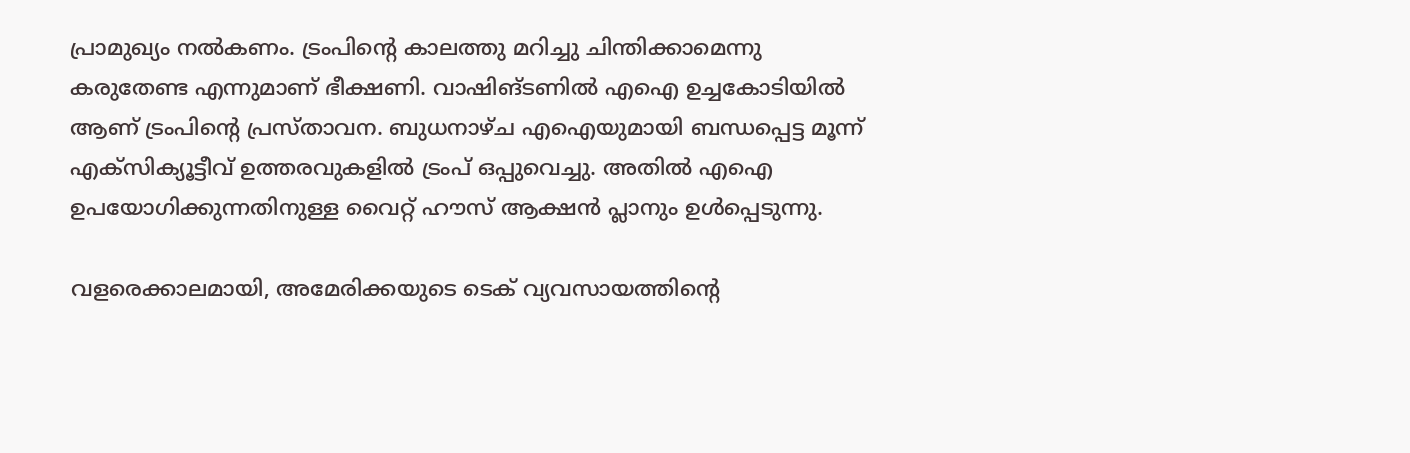പ്രാമുഖ്യം നൽകണം. ട്രംപിന്റെ കാലത്തു മറിച്ചു ചിന്തിക്കാമെന്നു കരുതേണ്ട എന്നുമാണ് ഭീക്ഷണി. വാഷിങ്ടണിൽ എഐ ഉച്ചകോടിയിൽ ആണ് ട്രംപിന്റെ പ്രസ്താവന. ബുധനാഴ്ച എഐയുമായി ബന്ധപ്പെട്ട മൂന്ന് എക്സിക്യൂട്ടീവ് ഉത്തരവുകളിൽ ട്രംപ് ഒപ്പുവെച്ചു. അതിൽ എഐ ഉപയോഗിക്കുന്നതിനുള്ള വൈറ്റ് ഹൗസ് ആക്ഷൻ പ്ലാനും ഉൾപ്പെടുന്നു.

വളരെക്കാലമായി, അമേരിക്കയുടെ ടെക് വ്യവസായത്തിന്റെ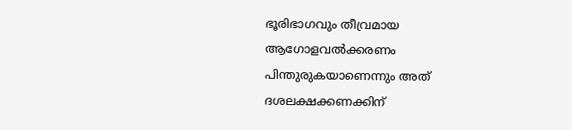ഭൂരിഭാഗവും തീവ്രമായ ആഗോളവൽക്കരണം പിന്തുരുകയാണെന്നും അത് ദശലക്ഷക്കണക്കിന്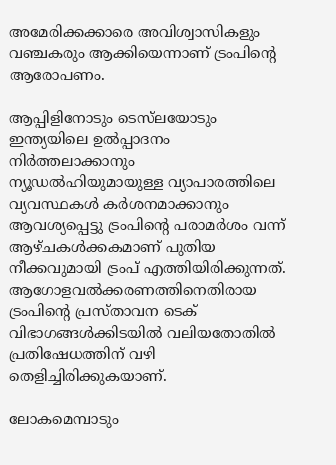അമേരിക്കക്കാരെ അവിശ്വാസികളും വഞ്ചകരും ആക്കിയെന്നാണ് ട്രംപിന്റെ ആരോപണം.

ആപ്പിളിനോടും ടെസ്‌ലയോടും ഇന്ത്യയിലെ ഉൽപ്പാദനം നിർത്തലാക്കാനും ന്യൂഡൽഹിയുമായുള്ള വ്യാപാരത്തിലെ വ്യവസ്ഥകൾ കർശനമാക്കാനും ആവശ്യപ്പെട്ടു ട്രംപിന്റെ പരാമർശം വന്ന് ആഴ്ചകൾക്കകമാണ് പുതിയ നീക്കവുമായി ട്രംപ് എത്തിയിരിക്കുന്നത്. ആഗോളവൽക്കരണത്തിനെതിരായ ട്രംപിന്റെ പ്രസ്താവന ടെക് വിഭാഗങ്ങൾക്കിടയിൽ വലിയതോതിൽ പ്രതിഷേധത്തിന് വഴി തെളിച്ചിരിക്കുകയാണ്.

ലോകമെമ്പാടും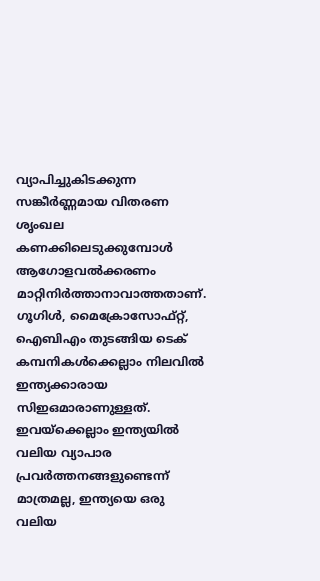വ്യാപിച്ചുകിടക്കുന്ന സങ്കീർണ്ണമായ വിതരണ ശൃംഖല കണക്കിലെടുക്കുമ്പോൾ ആഗോളവൽക്കരണം മാറ്റിനിർത്താനാവാത്തതാണ്. ഗൂഗിൾ, മൈക്രോസോഫ്റ്റ്, ഐബിഎം തുടങ്ങിയ ടെക് കമ്പനികൾക്കെല്ലാം നിലവിൽ ഇന്ത്യക്കാരായ സിഇഒമാരാണുള്ളത്. ഇവയ്‌ക്കെല്ലാം ഇന്ത്യയിൽ വലിയ വ്യാപാര പ്രവർത്തനങ്ങളുണ്ടെന്ന് മാത്രമല്ല, ഇന്ത്യയെ ഒരു വലിയ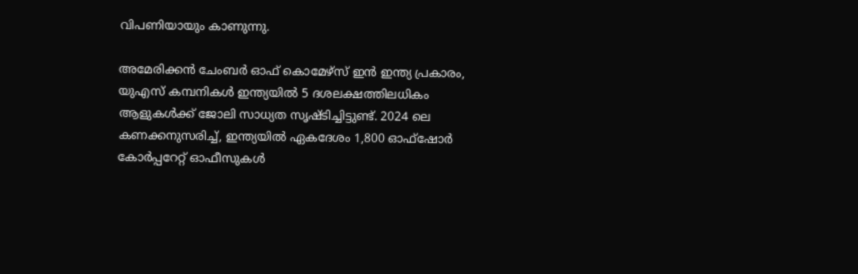വിപണിയായും കാണുന്നു.

അമേരിക്കൻ ചേംബർ ഓഫ് കൊമേഴ്‌സ് ഇൻ ഇന്ത്യ പ്രകാരം, യുഎസ് കമ്പനികൾ ഇന്ത്യയിൽ 5 ദശലക്ഷത്തിലധികം ആളുകൾക്ക് ജോലി സാധ്യത സൃഷ്ടിച്ചിട്ടുണ്ട്. 2024 ലെ കണക്കനുസരിച്ച്, ഇന്ത്യയിൽ ഏകദേശം 1,800 ഓഫ്‌ഷോർ കോർപ്പറേറ്റ് ഓഫീസുകൾ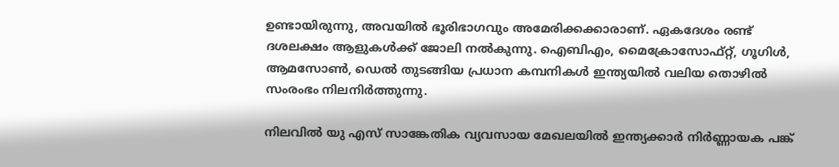ഉണ്ടായിരുന്നു, അവയിൽ ഭൂരിഭാഗവും അമേരിക്കക്കാരാണ്. ഏകദേശം രണ്ട് ദശലക്ഷം ആളുകൾക്ക് ജോലി നൽകുന്നു. ഐബിഎം, മൈക്രോസോഫ്റ്റ്, ഗൂഗിൾ, ആമസോൺ, ഡെൽ തുടങ്ങിയ പ്രധാന കമ്പനികൾ ഇന്ത്യയിൽ വലിയ തൊഴിൽ സംരംഭം നിലനിർത്തുന്നു.

നിലവിൽ യു എസ് സാങ്കേതിക വ്യവസായ മേഖലയിൽ ഇന്ത്യക്കാർ നിർണ്ണായക പങ്ക്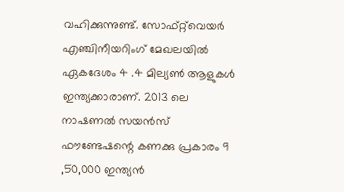വഹിക്കുന്നുണ്ട്. സോഫ്റ്റ്‌വെയർ എഞ്ചിനീയറിംഗ് മേഖലയിൽ ഏകദേശം 4 .4 മില്യൺ ആളുകൾ ഇന്ത്യക്കാരാണ്. 2013 ലെ നാഷണൽ സയൻസ് ഫൗണ്ടേഷന്റെ കണക്കു പ്രകാരം 9 ,50,000 ഇന്ത്യൻ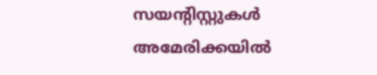സയന്റിസ്റ്റുകൾ അമേരിക്കയിൽ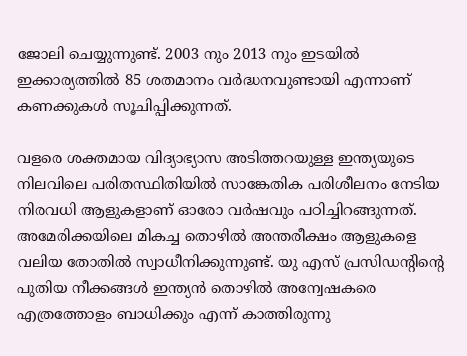ജോലി ചെയ്യുന്നുണ്ട്. 2003 നും 2013 നും ഇടയിൽ ഇക്കാര്യത്തിൽ 85 ശതമാനം വർദ്ധനവുണ്ടായി എന്നാണ് കണക്കുകൾ സൂചിപ്പിക്കുന്നത്.

വളരെ ശക്തമായ വിദ്യാഭ്യാസ അടിത്തറയുള്ള ഇന്ത്യയുടെ നിലവിലെ പരിതസ്ഥിതിയിൽ സാങ്കേതിക പരിശീലനം നേടിയ നിരവധി ആളുകളാണ് ഓരോ വർഷവും പഠിച്ചിറങ്ങുന്നത്. അമേരിക്കയിലെ മികച്ച തൊഴിൽ അന്തരീക്ഷം ആളുകളെ വലിയ തോതിൽ സ്വാധീനിക്കുന്നുണ്ട്. യു എസ് പ്രസിഡന്റിന്റെ പുതിയ നീക്കങ്ങൾ ഇന്ത്യൻ തൊഴിൽ അന്വേഷകരെ എത്രത്തോളം ബാധിക്കും എന്ന് കാത്തിരുന്നു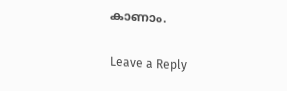കാണാം.

Leave a Reply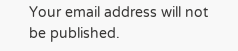Your email address will not be published.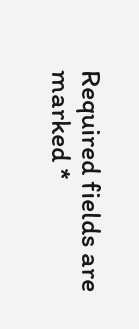Required fields are marked *